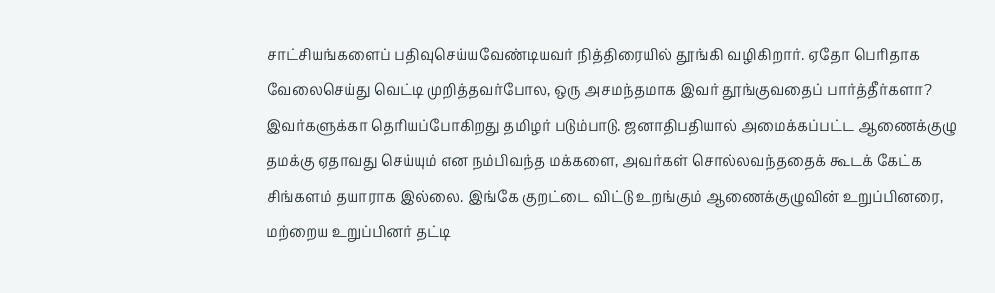சாட்சியங்களைப் பதிவுசெய்யவேண்டியவர் நித்திரையில் தூங்கி வழிகிறார். ஏதோ பெரிதாக வேலைசெய்து வெட்டி முறித்தவர்போல, ஒரு அசமந்தமாக இவர் தூங்குவதைப் பார்த்தீர்களா? இவர்களுக்கா தெரியப்போகிறது தமிழர் படும்பாடு. ஜனாதிபதியால் அமைக்கப்பட்ட ஆணைக்குழு தமக்கு ஏதாவது செய்யும் என நம்பிவந்த மக்களை, அவர்கள் சொல்லவந்ததைக் கூடக் கேட்க சிங்களம் தயாராக இல்லை. இங்கே குறட்டை விட்டு உறங்கும் ஆணைக்குழுவின் உறுப்பினரை, மற்றைய உறுப்பினர் தட்டி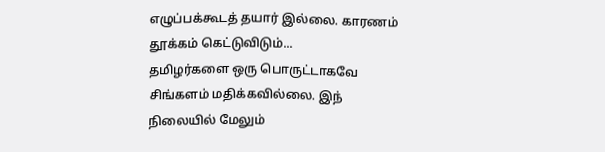எழுப்பக்கூடத் தயார் இல்லை. காரணம் தூக்கம் கெட்டுவிடும்...
தமிழர்களை ஒரு பொருட்டாகவே சிங்களம் மதிக்கவில்லை. இந் நிலையில் மேலும்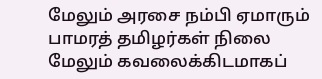மேலும் அரசை நம்பி ஏமாரும் பாமரத் தமிழர்கள் நிலை மேலும் கவலைக்கிடமாகப்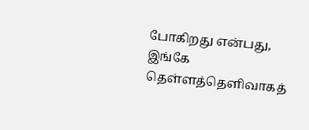போகிறது என்பது, இங்கே தெள்ளத்தெளிவாகத்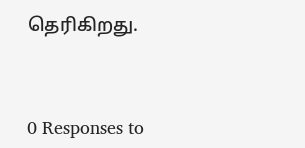தெரிகிறது.



0 Responses to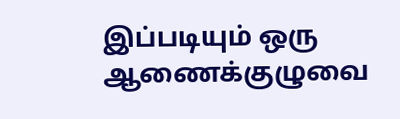இப்படியும் ஒரு ஆணைக்குழுவை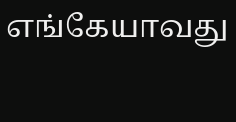எங்கேயாவது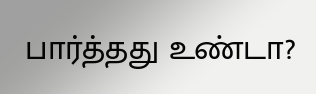பார்த்தது உண்டா?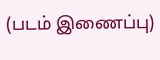(படம் இணைப்பு)